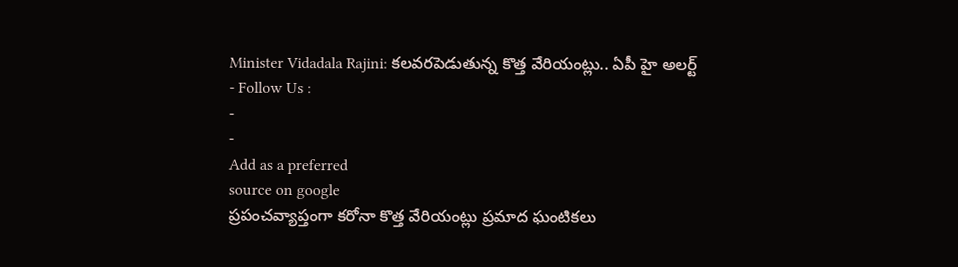Minister Vidadala Rajini: కలవరపెడుతున్న కొత్త వేరియంట్లు.. ఏపీ హై అలర్ట్
- Follow Us :
-
-
Add as a preferred
source on google
ప్రపంచవ్యాప్తంగా కరోనా కొత్త వేరియంట్లు ప్రమాద ఘంటికలు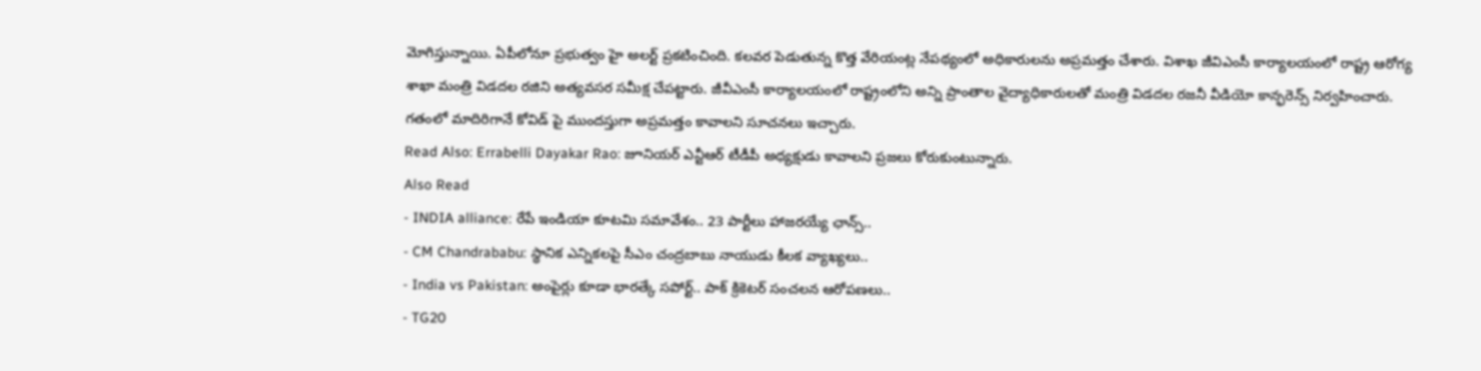మోగిస్తున్నాయి. ఏపీలోనూ ప్రభుత్వం హై అలర్ట్ ప్రకటించింది. కలవర పెడుతున్న కొత్త వేరియంట్ల నేపథ్యంలో అధికారులను అప్రమత్తం చేశారు. విశాఖ జీవిఎంసీ కార్యాలయంలో రాష్ట్ర ఆరోగ్య శాఖా మంత్రి విడదల రజిని అత్యవసర సమీక్ష చేపట్టారు. జీవీఎంసీ కార్యాలయంలో రాష్ట్రంలోని అన్ని ప్రాంతాల వైద్యాధికారులతో మంత్రి విడదల రజనీ వీడియో కాన్ఫరెన్స్ నిర్వహించారు. గతంలో మాదిరిగానే కోవిడ్ పై ముందస్తుగా అప్రమత్తం కావాలని సూచనలు ఇచ్చారు.
Read Also: Errabelli Dayakar Rao: జూనియర్ ఎన్టీఆర్ టీడీపీ అధ్యక్షుడు కావాలని ప్రజలు కోరుకుంటున్నారు.
Also Read
- INDIA alliance: రేపే ఇండియా కూటమి సమావేశం.. 23 పార్టీలు హాజరయ్యే ఛాన్స్..
- CM Chandrababu: స్థానిక ఎన్నికలపై సీఎం చంద్రబాబు నాయుడు కీలక వ్యాఖ్యలు..
- India vs Pakistan: అంపైర్లు కూడా భారత్కే సపోర్ట్.. పాక్ క్రికెటర్ సంచలన ఆరోపణలు..
- TG20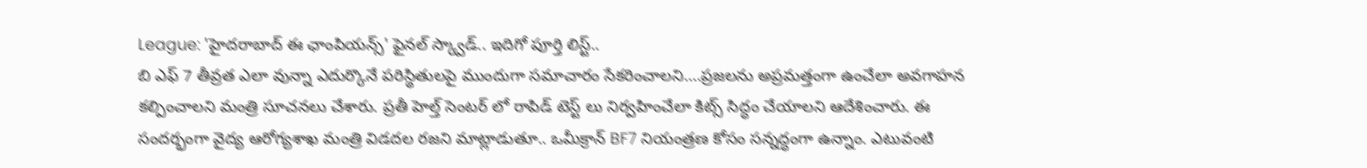League: 'హైదరాబాద్ ఈ ఛాంపియన్స్' ఫైనల్ స్క్వాడ్.. ఇదిగో పూర్తి లిస్ట్..
బి ఎఫ్ 7 తీవ్రత ఎలా వున్నా ఎదుర్కొనే పరిస్థితులపై ముందుగా సమాచారం సేకరించాలని….ప్రజలను అప్రమత్తంగా ఉంచేలా అవగాహన కల్పించాలని మంత్రి సూచనలు చేశారు. ప్రతీ హెల్త్ సెంటర్ లో రాపిడ్ టెస్ట్ లు నిర్వహించేలా కిట్స్ సిద్ధం చేయాలని ఆదేశించారు. ఈ సందర్భంగా వైద్య ఆరోగ్యశాఖ మంత్రి విడదల రజని మాట్లాడుతూ.. ఒమీక్రాన్ BF7 నియంత్రణ కోసం సన్నద్ధంగా ఉన్నాం. ఎటువంటి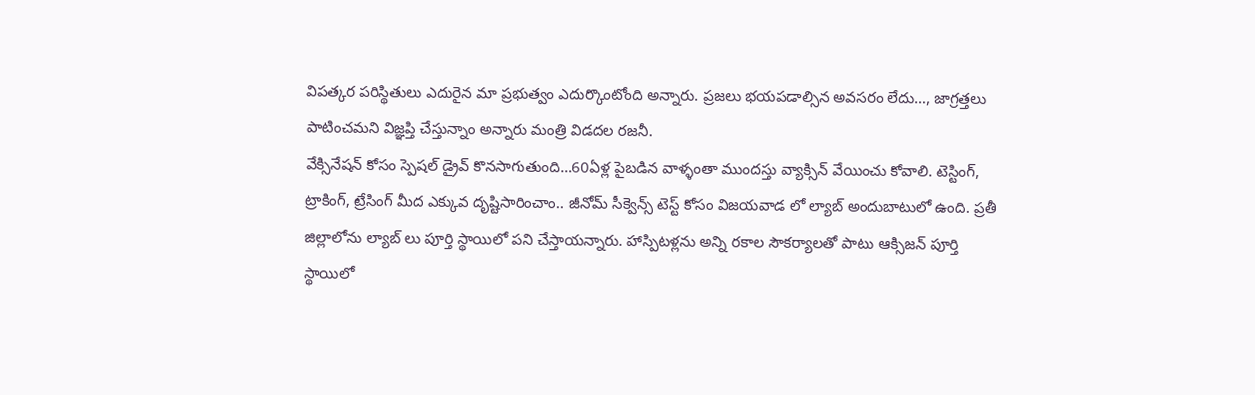విపత్కర పరిస్థితులు ఎదురైన మా ప్రభుత్వం ఎదుర్కొంటోంది అన్నారు. ప్రజలు భయపడాల్సిన అవసరం లేదు…, జాగ్రత్తలు పాటించమని విజ్ఞప్తి చేస్తున్నాం అన్నారు మంత్రి విడదల రజనీ.
వేక్సినేషన్ కోసం స్పెషల్ డ్రైవ్ కొనసాగుతుంది…60ఏళ్ల పైబడిన వాళ్ళంతా ముందస్తు వ్యాక్సిన్ వేయించు కోవాలి. టెస్టింగ్, ట్రాకింగ్, ట్రేసింగ్ మీద ఎక్కువ దృష్టిసారించాం.. జీనోమ్ సీక్వెన్స్ టెస్ట్ కోసం విజయవాడ లో ల్యాబ్ అందుబాటులో ఉంది. ప్రతీ జిల్లాలోను ల్యాబ్ లు పూర్తి స్థాయిలో పని చేస్తాయన్నారు. హాస్పిటళ్లను అన్ని రకాల సౌకర్యాలతో పాటు ఆక్సిజన్ పూర్తి స్థాయిలో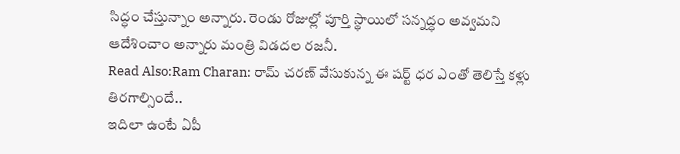సిద్ధం చేస్తున్నాం అన్నారు. రెండు రోజుల్లో పూర్తి స్థాయిలో సన్నద్ధం అవ్వమని ఆదేశించాం అన్నారు మంత్రి విడదల రజనీ.
Read Also:Ram Charan: రామ్ చరణ్ వేసుకున్న ఈ షర్ట్ ధర ఎంతో తెలిస్తే కళ్లు తిరగాల్సిందే..
ఇదిలా ఉంటే ఏపీ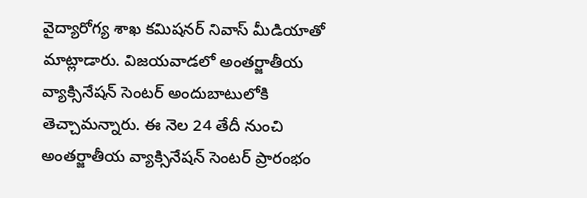వైద్యారోగ్య శాఖ కమిషనర్ నివాస్ మీడియాతో మాట్లాడారు. విజయవాడలో అంతర్జాతీయ వ్యాక్సినేషన్ సెంటర్ అందుబాటులోకి తెచ్చామన్నారు. ఈ నెల 24 తేదీ నుంచి అంతర్జాతీయ వ్యాక్సినేషన్ సెంటర్ ప్రారంభం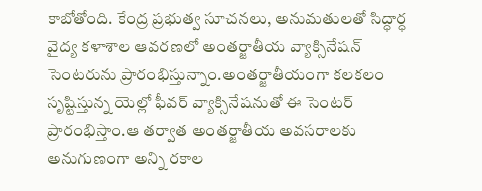కాబోతోంది. కేంద్ర ప్రభుత్వ సూచనలు, అనుమతులతో సిద్ధార్ధ వైద్య కళాశాల ఆవరణలో అంతర్జాతీయ వ్యాక్సినేషన్ సెంటరును ప్రారంభిస్తున్నాం.అంతర్జాతీయంగా కలకలం సృష్టిస్తున్న యెల్లో ఫీవర్ వ్యాక్సినేషనుతో ఈ సెంటర్ ప్రారంభిస్తాం.ఆ తర్వాత అంతర్జాతీయ అవసరాలకు అనుగుణంగా అన్ని రకాల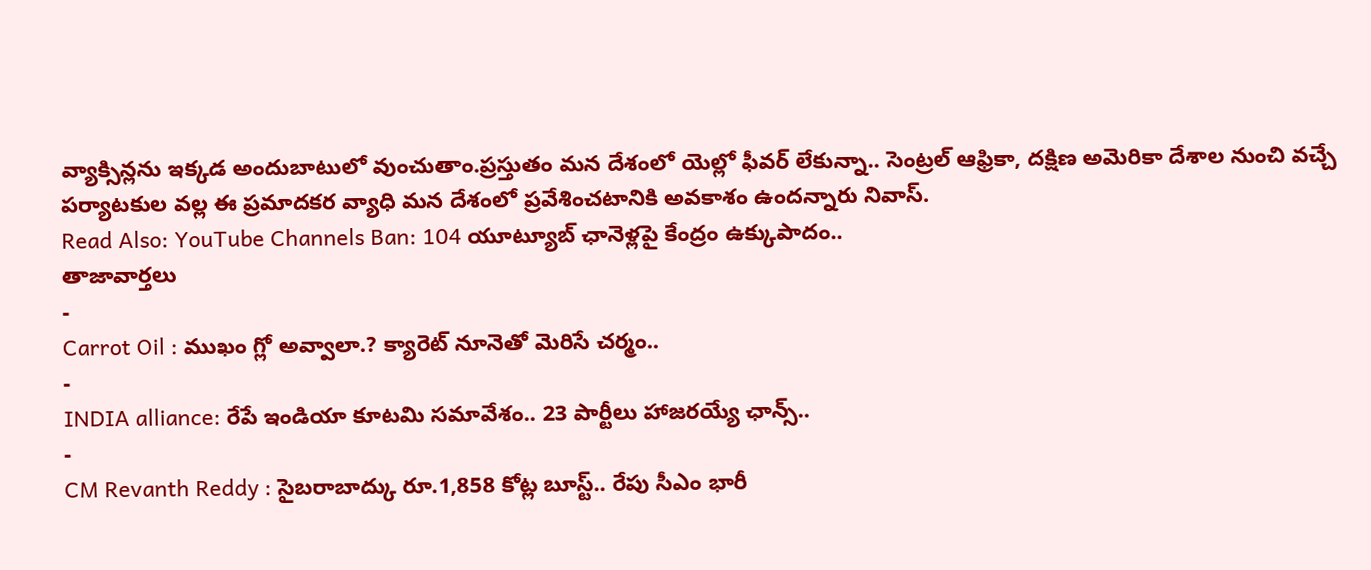వ్యాక్సిన్లను ఇక్కడ అందుబాటులో వుంచుతాం.ప్రస్తుతం మన దేశంలో యెల్లో ఫీవర్ లేకున్నా.. సెంట్రల్ ఆఫ్రికా, దక్షిణ అమెరికా దేశాల నుంచి వచ్చే పర్యాటకుల వల్ల ఈ ప్రమాదకర వ్యాధి మన దేశంలో ప్రవేశించటానికి అవకాశం ఉందన్నారు నివాస్.
Read Also: YouTube Channels Ban: 104 యూట్యూబ్ ఛానెళ్లపై కేంద్రం ఉక్కుపాదం..
తాజావార్తలు
-
Carrot Oil : ముఖం గ్లో అవ్వాలా.? క్యారెట్ నూనెతో మెరిసే చర్మం..
-
INDIA alliance: రేపే ఇండియా కూటమి సమావేశం.. 23 పార్టీలు హాజరయ్యే ఛాన్స్..
-
CM Revanth Reddy : సైబరాబాద్కు రూ.1,858 కోట్ల బూస్ట్.. రేపు సీఎం భారీ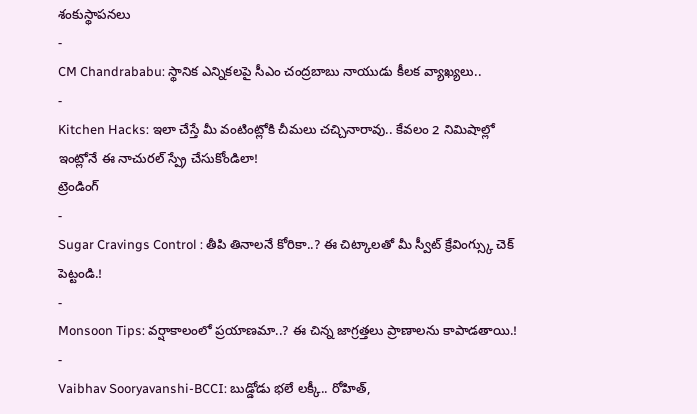శంకుస్థాపనలు
-
CM Chandrababu: స్థానిక ఎన్నికలపై సీఎం చంద్రబాబు నాయుడు కీలక వ్యాఖ్యలు..
-
Kitchen Hacks: ఇలా చేస్తే మీ వంటింట్లోకి చీమలు చచ్చినారావు.. కేవలం 2 నిమిషాల్లో ఇంట్లోనే ఈ నాచురల్ స్ప్రే చేసుకోండిలా!
ట్రెండింగ్
-
Sugar Cravings Control : తీపి తినాలనే కోరికా..? ఈ చిట్కాలతో మీ స్వీట్ క్రేవింగ్స్కు చెక్ పెట్టండి.!
-
Monsoon Tips: వర్షాకాలంలో ప్రయాణమా..? ఈ చిన్న జాగ్రత్తలు ప్రాణాలను కాపాడతాయి.!
-
Vaibhav Sooryavanshi-BCCI: బుడ్డోడు భలే లక్కీ.. రోహిత్,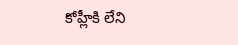కోహ్లీకి లేని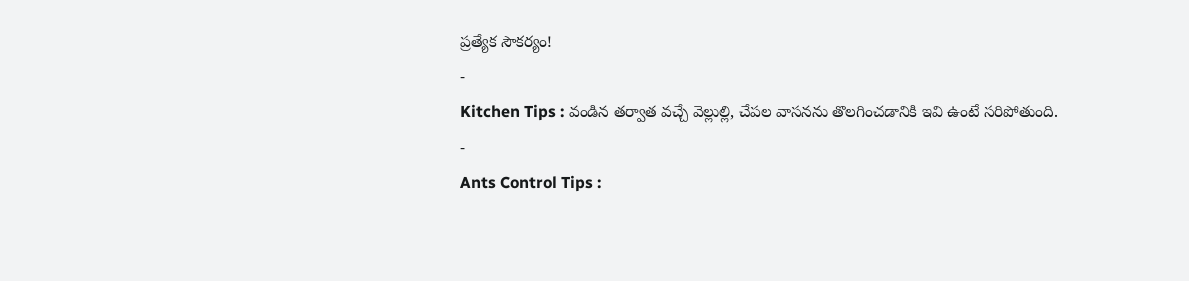ప్రత్యేక సౌకర్యం!
-
Kitchen Tips : వండిన తర్వాత వచ్చే వెల్లుల్లి, చేపల వాసనను తొలగించడానికి ఇవి ఉంటే సరిపోతుంది.
-
Ants Control Tips :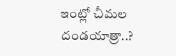ఇంట్లో చీమల దండయాత్రా..?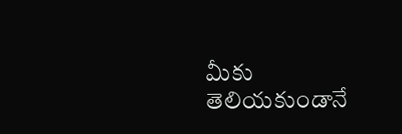మీకు తెలియకుండానే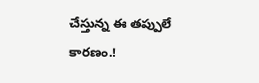చేస్తున్న ఈ తప్పులే కారణం.!